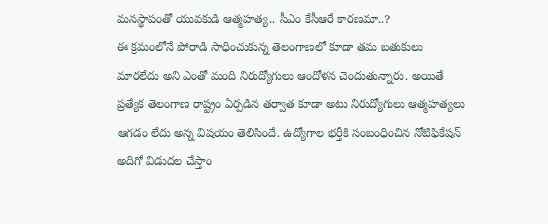మనస్థాపంతో యువకుడి ఆత్మహత్య.. సీఎం కేసీఆరే కారణమా..?
ఈ క్రమంలోనే పోరాడి సాధించుకున్న తెలంగాణలో కూడా తమ బతుకులు మారలేదు అని ఎంతో మంది నిరుద్యోగులు ఆందోళన చెందుతున్నారు. అయితే ప్రత్యేక తెలంగాణ రాష్ట్రం ఏర్పడిన తర్వాత కూడా అటు నిరుద్యోగులు ఆత్మహత్యలు ఆగడం లేదు అన్న విషయం తెలిసిందే. ఉద్యోగాల భర్తీకి సంబంధించిన నోటిఫికేషన్ అదిగో విడుదల చేస్తాం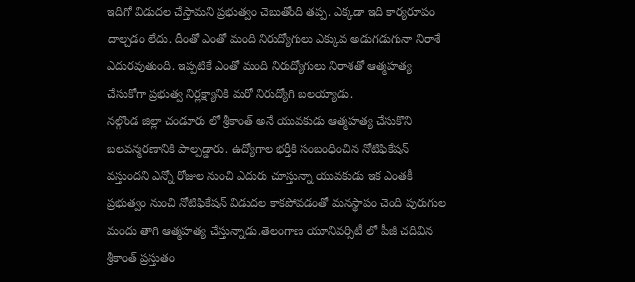ఇదిగో విడుదల చేస్తామని ప్రభుత్వం చెబుతోంది తప్ప. ఎక్కడా ఇది కార్యరూపం దాల్చడం లేదు. దీంతో ఎంతో మంది నిరుద్యోగులు ఎక్కువ అడుగడుగునా నిరాశే ఎదురవుతుంది. ఇప్పటికే ఎంతో మంది నిరుద్యోగులు నిరాశతో ఆత్మహత్య చేసుకోగా ప్రభుత్వ నిర్లక్ష్యానికి మరో నిరుద్యోగి బలయ్యాడు.
నల్గొండ జిల్లా చండూరు లో శ్రీకాంత్ అనే యువకుడు ఆత్మహత్య చేసుకొని బలవన్మరణానికి పాల్పడ్డారు. ఉద్యోగాల భర్తీకి సంబంధించిన నోటిఫికేషన్ వస్తుందని ఎన్నో రోజుల నుంచి ఎదురు చూస్తున్నా యువకుడు ఇక ఎంతకీ ప్రభుత్వం నుంచి నోటిఫికేషన్ విడుదల కాకపోవడంతో మనస్థాపం చెంది పురుగుల మందు తాగి ఆత్మహత్య చేస్తున్నాడు.తెలంగాణ యూనివర్సిటీ లో పీజీ చదివిన శ్రీకాంత్ ప్రస్తుతం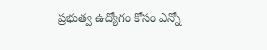ప్రభుత్వ ఉద్యోగం కోసం ఎన్నో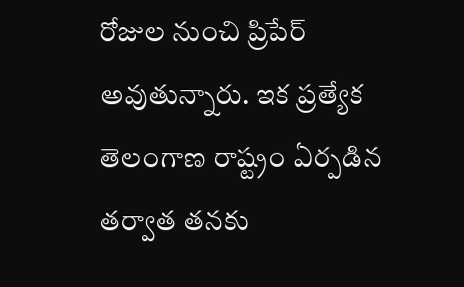రోజుల నుంచి ప్రిపేర్ అవుతున్నారు. ఇక ప్రత్యేక తెలంగాణ రాష్ట్రం ఏర్పడిన తర్వాత తనకు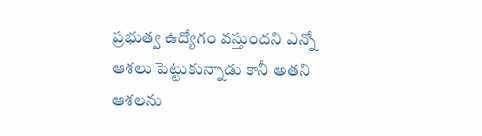ప్రభుత్వ ఉద్యోగం వస్తుందని ఎన్నో ఆశలు పెట్టుకున్నాడు కానీ అతని ఆశలను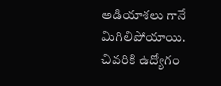అడియాశలు గానే మిగిలిపోయాయి. చివరికి ఉద్యోగం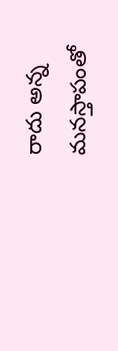రాదు అన్న మనస్తాపంతో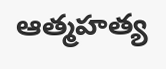ఆత్మహత్య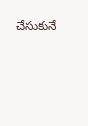చేసుకునే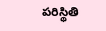పరిస్థితి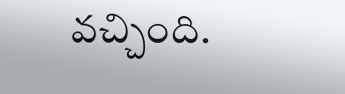వచ్చింది.